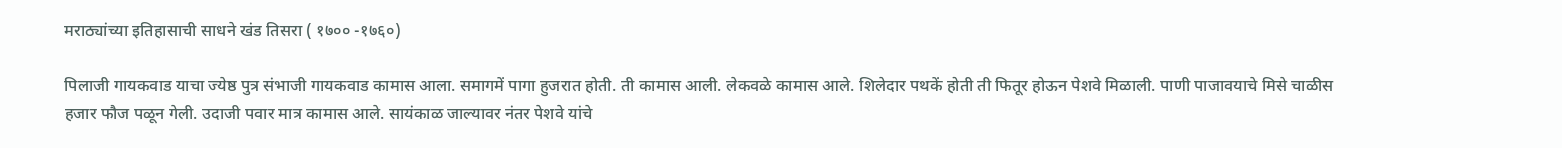मराठ्यांच्या इतिहासाची साधने खंड तिसरा ( १७०० -१७६०)

पिलाजी गायकवाड याचा ज्येष्ठ पुत्र संभाजी गायकवाड कामास आला. समागमें पागा हुजरात होती. ती कामास आली. लेकवळे कामास आले. शिलेदार पथकें होती ती फितूर होऊन पेशवे मिळाली. पाणी पाजावयाचे मिसे चाळीस हजार फौज पळून गेली. उदाजी पवार मात्र कामास आले. सायंकाळ जाल्यावर नंतर पेशवे यांचे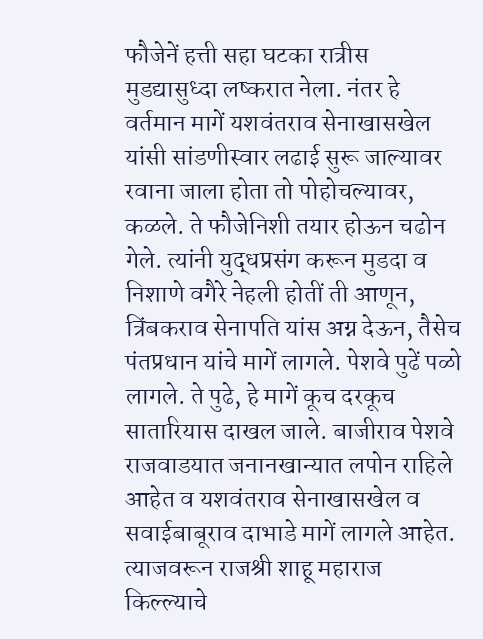फौजेनें हत्ती सहा घटका रात्रीस मुडद्यासुध्दा लष्करात नेला. नंतर हे वर्तमान मागें यशवंतराव सेनाखासखेल यांसी सांडणीस्वार लढाई सुरू जाल्यावर रवाना जाला होता तो पोहोचल्यावर, कळले. ते फौजेनिशी तयार होऊन चढोन गेले. त्यांनी युद्धप्रसंग करून मुडदा व निशाणे वगैरे नेहली होतीं ती आणून, त्रिंबकराव सेनापति यांस अग्न देऊन, तैसेच पंतप्रधान यांचे मागें लागले. पेशवे पुढें पळो लागले. ते पुढे, हे मागें कूच दरकूच सातारियास दाखल जाले. बाजीराव पेशवे राजवाडयात जनानखान्यात लपोन राहिले आहेत व यशवंतराव सेनाखासखेल व सवाईबाबूराव दाभाडे मागें लागले आहेत. त्याजवरून राजश्री शाहू महाराज किल्ल्याचे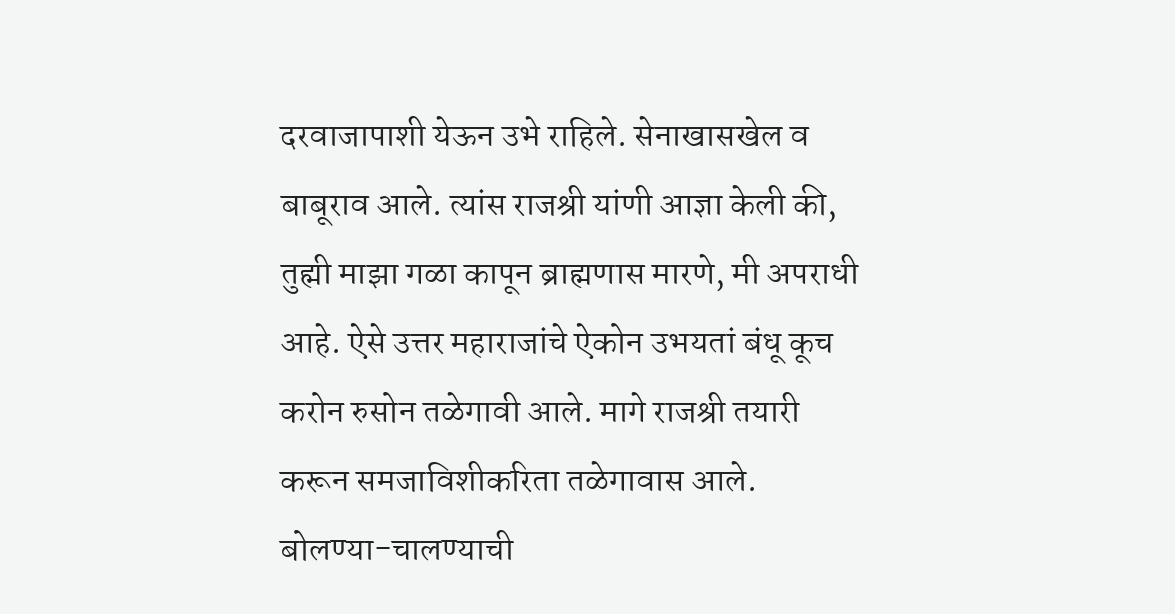दरवाजापाशी येऊन उभे राहिले. सेनाखासखेल व बाबूराव आले. त्यांस राजश्री यांणी आज्ञा केली की, तुह्मी माझा गळा कापून ब्राह्मणास मारणे, मी अपराधी आहे. ऐसे उत्तर महाराजांचे ऐकोन उभयतां बंधू कूच करोन रुसोन तळेगावी आले. मागे राजश्री तयारी करून समजाविशीकरिता तळेगावास आले. बोलण्या-चालण्याची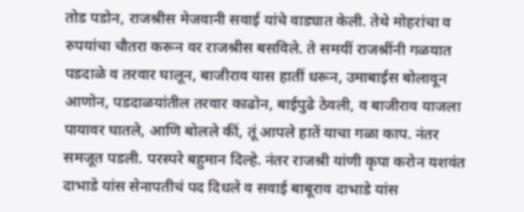तोड पडोन, राजश्रीस मेजवानी सवाई यांचे वाड्यात केली. तेथे मोहरांचा व रुपयांचा चौतरा करून वर राजश्रीस बसविले. ते समयीं राजश्रींनी गळयात पडदाळे व तरवार घालून, बाजीराव यास हातीं धरून, उमाबाईस बोलावून आणोन, पडदाळयांतील तरवार काढोन, बाईपुढे ठेवली, व बाजीराव याजला पायावर घातले, आणि बोलले कीं, तूं आपले हातें याचा गळा काप. नंतर समजूत पडली. परस्परे बहुमान दिल्हे. नंतर राजश्री यांणी कृपा करोन यशवंत दाभाडे यांस सेनापतीचं पद दिधले व सवाई बाबूराव दाभाडे यांस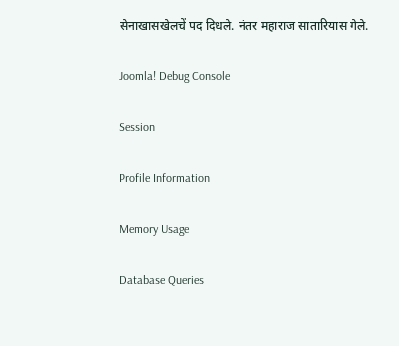सेनाखासखेलचें पद दिधले. नंतर महाराज सातारियास गेले.

Joomla! Debug Console

Session

Profile Information

Memory Usage

Database Queries